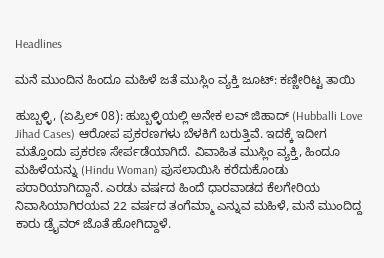Headlines

ಮನೆ ಮುಂದಿನ ಹಿಂದೂ ಮಹಿಳೆ ಜತೆ ಮುಸ್ಲಿಂ ವ್ಯಕ್ತಿ ಜೂಟ್: ಕಣ್ಣೀರಿಟ್ಟ ತಾಯಿ

ಹುಬ್ಬಳ್ಳಿ, (ಏಪ್ರಿಲ್ 08): ಹುಬ್ಬಳ್ಳಿಯಲ್ಲಿ ಅನೇಕ ಲವ್ ಜಿಹಾದ್ (Hubballi Love Jihad Cases) ಆರೋಪ ಪ್ರಕರಣಗಳು ಬೆಳಕಿಗೆ ಬರುತ್ತಿವೆ. ಇದಕ್ಕೆ ಇದೀಗ ಮತ್ತೊಂದು ಪ್ರಕರಣ ಸೇರ್ಪಡೆಯಾಗಿದೆ. ವಿವಾಹಿತ ಮುಸ್ಲಿಂ ವ್ಯಕ್ತಿ, ಹಿಂದೂ ಮಹಿಳೆಯನ್ನು (Hindu Woman) ಪುಸಲಾಯಿಸಿ ಕರೆದುಕೊಂಡು ಪರಾರಿಯಾಗಿದ್ದಾನೆ. ಎರಡು ವರ್ಷದ ಹಿಂದೆ ಧಾರವಾಡದ ಕೆಲಗೇರಿಯ ನಿವಾಸಿಯಾಗಿರಯವ 22 ವರ್ಷದ ತಂಗೆಮ್ಮಾ ಎನ್ನುವ ಮಹಿಳೆ, ಮನೆ ಮುಂದಿದ್ದ ಕಾರು ಡ್ರೈವರ್ ಜೊತೆ ಹೋಗಿದ್ದಾಳೆ.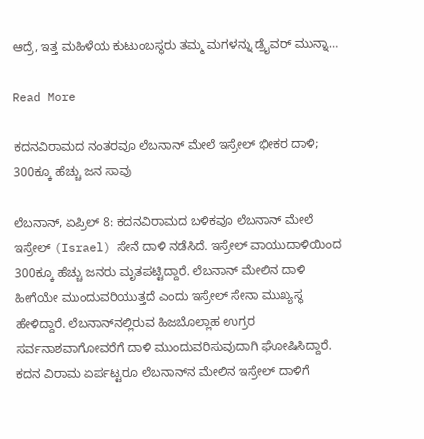ಆದ್ರೆ, ಇತ್ತ ಮಹಿಳೆಯ ಕುಟುಂಬಸ್ಥರು ತಮ್ಮ ಮಗಳನ್ನು ಡ್ರೈವರ್ ಮುನ್ನಾ…

Read More

ಕದನವಿರಾಮದ ನಂತರವೂ ಲೆಬನಾನ್ ಮೇಲೆ ಇಸ್ರೇಲ್ ಭೀಕರ ದಾಳಿ; 300ಕ್ಕೂ ಹೆಚ್ಚು ಜನ ಸಾವು

ಲೆಬನಾನ್, ಏಪ್ರಿಲ್ 8: ಕದನವಿರಾಮದ ಬಳಿಕವೂ ಲೆಬನಾನ್‌ ಮೇಲೆ ಇಸ್ರೇಲ್ (Israel) ಸೇನೆ ದಾಳಿ ನಡೆಸಿದೆ. ಇಸ್ರೇಲ್‌ ವಾಯುದಾಳಿಯಿಂದ 300ಕ್ಕೂ ಹೆಚ್ಚು ಜನರು ಮೃತಪಟ್ಟಿದ್ದಾರೆ. ಲೆಬನಾನ್‌ ಮೇಲಿನ ದಾಳಿ ಹೀಗೆಯೇ ಮುಂದುವರಿಯುತ್ತದೆ ಎಂದು ಇಸ್ರೇಲ್‌ ಸೇನಾ ಮುಖ್ಯಸ್ಥ ಹೇಳಿದ್ದಾರೆ. ಲೆಬನಾನ್‌ನಲ್ಲಿರುವ ಹಿಜಬೊಲ್ಲಾಹ ಉಗ್ರರ ಸರ್ವನಾಶವಾಗೋವರೆಗೆ ದಾಳಿ ಮುಂದುವರಿಸುವುದಾಗಿ ಘೋಷಿಸಿದ್ದಾರೆ. ಕದನ ವಿರಾಮ ಏರ್ಪಟ್ಟರೂ ಲೆಬನಾನ್‌ನ ಮೇಲಿನ ಇಸ್ರೇಲ್‌ ದಾಳಿಗೆ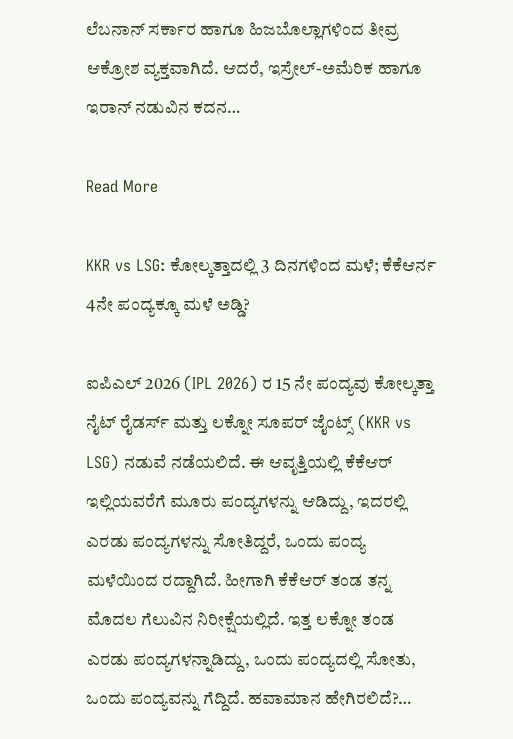ಲೆಬನಾನ್‌ ಸರ್ಕಾರ ಹಾಗೂ ಹಿಜಬೊಲ್ಲಾಗಳಿಂದ ತೀವ್ರ ಆಕ್ರೋಶ ವ್ಯಕ್ತವಾಗಿದೆ. ಆದರೆ, ಇಸ್ರೇಲ್‌-ಅಮೆರಿಕ ಹಾಗೂ ಇರಾನ್‌ ನಡುವಿನ ಕದನ…

Read More

KKR vs LSG: ಕೋಲ್ಕತ್ತಾದಲ್ಲಿ 3 ದಿನಗಳಿಂದ ಮಳೆ; ಕೆಕೆಆರ್ನ 4ನೇ ಪಂದ್ಯಕ್ಕೂ ಮಳೆ ಅಡ್ಡಿ?

ಐಪಿಎಲ್ 2026 (IPL 2026) ರ 15 ನೇ ಪಂದ್ಯವು ಕೋಲ್ಕತ್ತಾ ನೈಟ್ ರೈಡರ್ಸ್ ಮತ್ತು ಲಕ್ನೋ ಸೂಪರ್ ಜೈಂಟ್ಸ್ (KKR vs LSG) ನಡುವೆ ನಡೆಯಲಿದೆ. ಈ ಆವೃತ್ತಿಯಲ್ಲಿ ಕೆಕೆಆರ್ ಇಲ್ಲಿಯವರೆಗೆ ಮೂರು ಪಂದ್ಯಗಳನ್ನು ಆಡಿದ್ದು, ಇದರಲ್ಲಿ ಎರಡು ಪಂದ್ಯಗಳನ್ನು ಸೋತಿದ್ದರೆ, ಒಂದು ಪಂದ್ಯ ಮಳೆಯಿಂದ ರದ್ದಾಗಿದೆ. ಹೀಗಾಗಿ ಕೆಕೆಆರ್ ತಂಡ ತನ್ನ ಮೊದಲ ಗೆಲುವಿನ ನಿರೀಕ್ಷೆಯಲ್ಲಿದೆ. ಇತ್ತ ಲಕ್ನೋ ತಂಡ ಎರಡು ಪಂದ್ಯಗಳನ್ನಾಡಿದ್ದು, ಒಂದು ಪಂದ್ಯದಲ್ಲಿ ಸೋತು, ಒಂದು ಪಂದ್ಯವನ್ನು ಗೆದ್ದಿದೆ. ಹವಾಮಾನ ಹೇಗಿರಲಿದೆ?…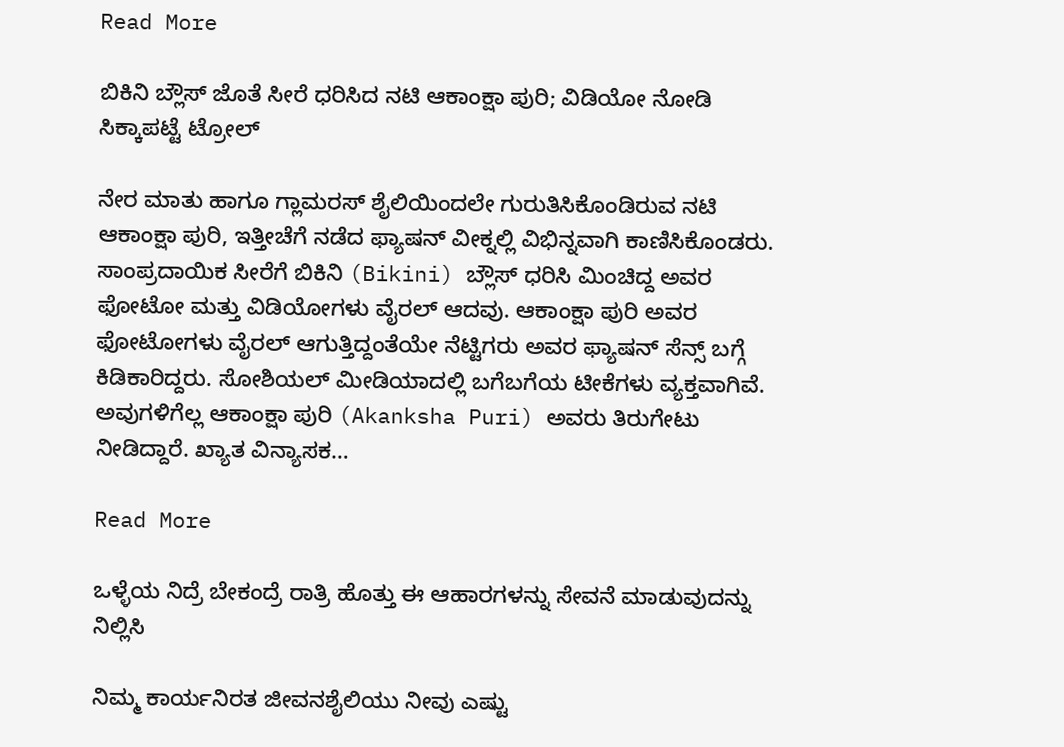Read More

ಬಿಕಿನಿ ಬ್ಲೌಸ್ ಜೊತೆ ಸೀರೆ ಧರಿಸಿದ ನಟಿ ಆಕಾಂಕ್ಷಾ ಪುರಿ; ವಿಡಿಯೋ ನೋಡಿ ಸಿಕ್ಕಾಪಟ್ಟೆ ಟ್ರೋಲ್

ನೇರ ಮಾತು ಹಾಗೂ ಗ್ಲಾಮರಸ್ ಶೈಲಿಯಿಂದಲೇ ಗುರುತಿಸಿಕೊಂಡಿರುವ ನಟಿ ಆಕಾಂಕ್ಷಾ ಪುರಿ, ಇತ್ತೀಚೆಗೆ ನಡೆದ ಫ್ಯಾಷನ್ ವೀಕ್ನಲ್ಲಿ ವಿಭಿನ್ನವಾಗಿ ಕಾಣಿಸಿಕೊಂಡರು. ಸಾಂಪ್ರದಾಯಿಕ ಸೀರೆಗೆ ಬಿಕಿನಿ (Bikini) ಬ್ಲೌಸ್ ಧರಿಸಿ ಮಿಂಚಿದ್ದ ಅವರ ಫೋಟೋ ಮತ್ತು ವಿಡಿಯೋಗಳು ವೈರಲ್ ಆದವು. ಆಕಾಂಕ್ಷಾ ಪುರಿ ಅವರ ಫೋಟೋಗಳು ವೈರಲ್ ಆಗುತ್ತಿದ್ದಂತೆಯೇ ನೆಟ್ಟಿಗರು ಅವರ ಫ್ಯಾಷನ್ ಸೆನ್ಸ್ ಬಗ್ಗೆ ಕಿಡಿಕಾರಿದ್ದರು. ಸೋಶಿಯಲ್ ಮೀಡಿಯಾದಲ್ಲಿ ಬಗೆಬಗೆಯ ಟೀಕೆಗಳು ವ್ಯಕ್ತವಾಗಿವೆ. ಅವುಗಳಿಗೆಲ್ಲ ಆಕಾಂಕ್ಷಾ ಪುರಿ (Akanksha Puri) ಅವರು ತಿರುಗೇಟು ನೀಡಿದ್ದಾರೆ. ಖ್ಯಾತ ವಿನ್ಯಾಸಕ…

Read More

ಒಳ್ಳೆಯ ನಿದ್ರೆ ಬೇಕಂದ್ರೆ ರಾತ್ರಿ ಹೊತ್ತು ಈ ಆಹಾರಗಳನ್ನು ಸೇವನೆ ಮಾಡುವುದನ್ನು ನಿಲ್ಲಿಸಿ

ನಿಮ್ಮ ಕಾರ್ಯನಿರತ ಜೀವನಶೈಲಿಯು ನೀವು ಎಷ್ಟು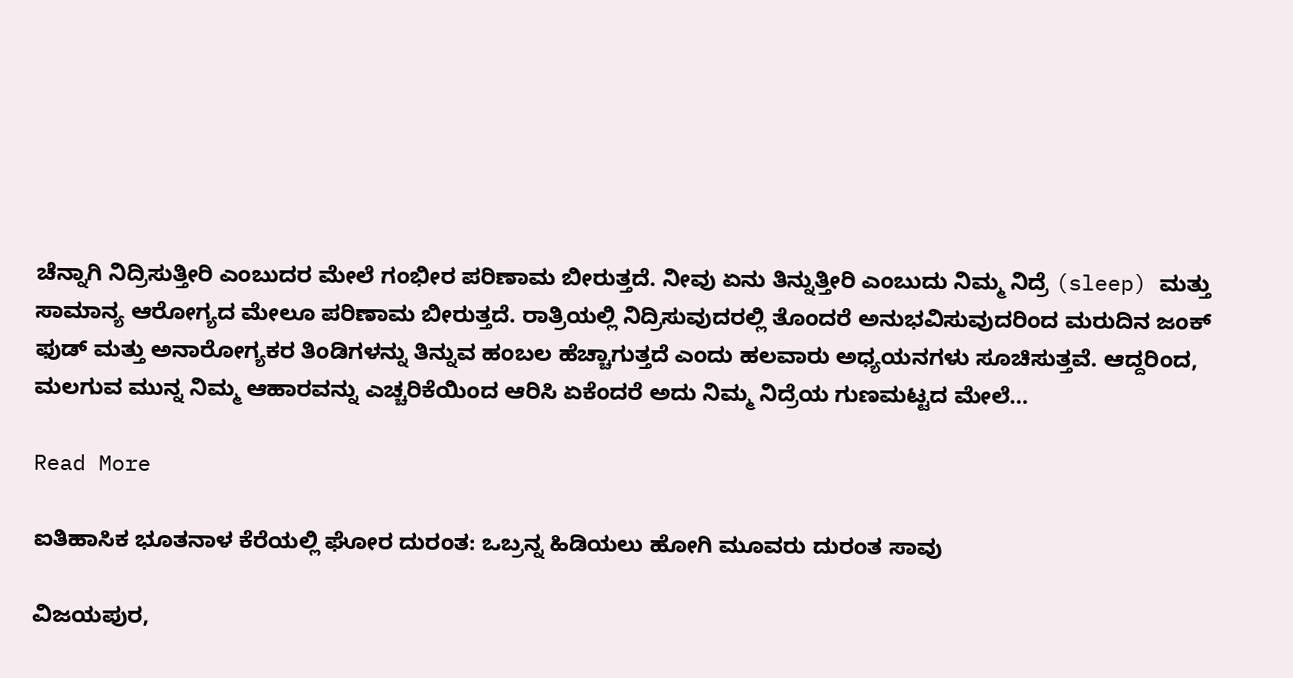ಚೆನ್ನಾಗಿ ನಿದ್ರಿಸುತ್ತೀರಿ ಎಂಬುದರ ಮೇಲೆ ಗಂಭೀರ ಪರಿಣಾಮ ಬೀರುತ್ತದೆ. ನೀವು ಏನು ತಿನ್ನುತ್ತೀರಿ ಎಂಬುದು ನಿಮ್ಮ ನಿದ್ರೆ (sleep) ಮತ್ತು ಸಾಮಾನ್ಯ ಆರೋಗ್ಯದ ಮೇಲೂ ಪರಿಣಾಮ ಬೀರುತ್ತದೆ. ರಾತ್ರಿಯಲ್ಲಿ ನಿದ್ರಿಸುವುದರಲ್ಲಿ ತೊಂದರೆ ಅನುಭವಿಸುವುದರಿಂದ ಮರುದಿನ ಜಂಕ್ ಫುಡ್ ಮತ್ತು ಅನಾರೋಗ್ಯಕರ ತಿಂಡಿಗಳನ್ನು ತಿನ್ನುವ ಹಂಬಲ ಹೆಚ್ಚಾಗುತ್ತದೆ ಎಂದು ಹಲವಾರು ಅಧ್ಯಯನಗಳು ಸೂಚಿಸುತ್ತವೆ. ಆದ್ದರಿಂದ, ಮಲಗುವ ಮುನ್ನ ನಿಮ್ಮ ಆಹಾರವನ್ನು ಎಚ್ಚರಿಕೆಯಿಂದ ಆರಿಸಿ ಏಕೆಂದರೆ ಅದು ನಿಮ್ಮ ನಿದ್ರೆಯ ಗುಣಮಟ್ಟದ ಮೇಲೆ…

Read More

ಐತಿಹಾಸಿಕ ಭೂತನಾಳ ಕೆರೆಯಲ್ಲಿ ಘೋರ ದುರಂತ: ಒಬ್ರನ್ನ ಹಿಡಿಯಲು ಹೋಗಿ ಮೂವರು ದುರಂತ ಸಾವು

ವಿಜಯಪುರ,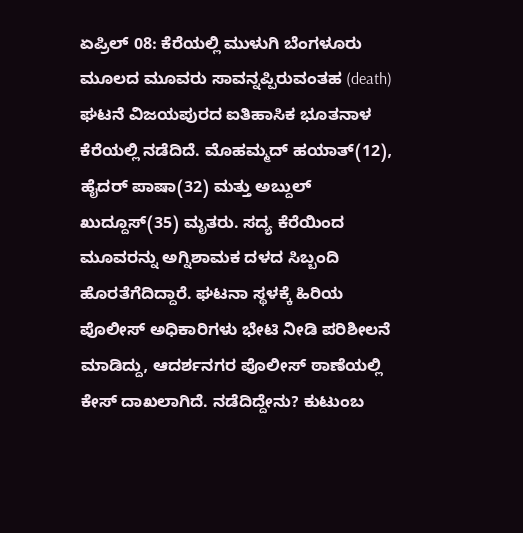ಏಪ್ರಿಲ್ 08: ಕೆರೆಯಲ್ಲಿ ಮುಳುಗಿ ಬೆಂಗಳೂರು ಮೂಲದ ಮೂವರು ಸಾವನ್ನಪ್ಪಿರುವಂತಹ (death) ಘಟನೆ ವಿಜಯಪುರದ ಐತಿಹಾಸಿಕ ಭೂತನಾಳ ಕೆರೆಯಲ್ಲಿ ನಡೆದಿದೆ. ಮೊಹಮ್ಮದ್ ಹಯಾತ್(12), ಹೈದರ್ ಪಾಷಾ(32) ಮತ್ತು ಅಬ್ದುಲ್ ಖುದ್ದೂಸ್(35) ಮೃತರು. ಸದ್ಯ ಕೆರೆಯಿಂದ ಮೂವರನ್ನು ಅಗ್ನಿಶಾಮಕ ದಳದ ಸಿಬ್ಬಂದಿ ಹೊರತೆಗೆದಿದ್ದಾರೆ. ಘಟನಾ ಸ್ಥಳಕ್ಕೆ ಹಿರಿಯ ಪೊಲೀಸ್ ಅಧಿಕಾರಿಗಳು ಭೇಟಿ ನೀಡಿ ಪರಿಶೀಲನೆ ಮಾಡಿದ್ದು, ಆದರ್ಶನಗರ ಪೊಲೀಸ್ ಠಾಣೆಯಲ್ಲಿ ಕೇಸ್ ದಾಖಲಾಗಿದೆ. ನಡೆದಿದ್ದೇನು? ಕುಟುಂಬ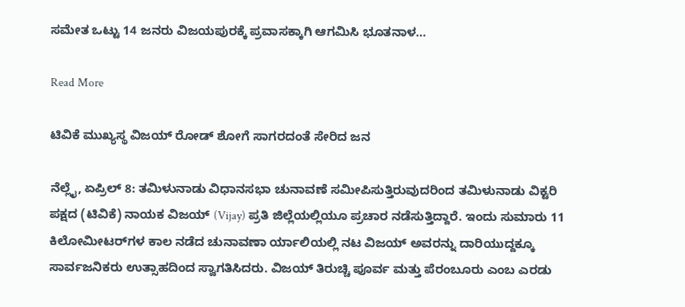ಸಮೇತ ಒಟ್ಟು 14 ಜನರು ವಿಜಯಪುರಕ್ಕೆ ಪ್ರವಾಸಕ್ಕಾಗಿ ಆಗಮಿಸಿ ಭೂತನಾಳ…

Read More

ಟಿವಿಕೆ ಮುಖ್ಯಸ್ಥ ವಿಜಯ್ ರೋಡ್ ಶೋಗೆ ಸಾಗರದಂತೆ ಸೇರಿದ ಜನ

ನೆಲ್ಲೈ, ಏಪ್ರಿಲ್ 8: ತಮಿಳುನಾಡು ವಿಧಾನಸಭಾ ಚುನಾವಣೆ ಸಮೀಪಿಸುತ್ತಿರುವುದರಿಂದ ತಮಿಳುನಾಡು ವಿಕ್ಟರಿ ಪಕ್ಷದ (ಟಿವಿಕೆ) ನಾಯಕ ವಿಜಯ್ (Vijay) ಪ್ರತಿ ಜಿಲ್ಲೆಯಲ್ಲಿಯೂ ಪ್ರಚಾರ ನಡೆಸುತ್ತಿದ್ದಾರೆ. ಇಂದು ಸುಮಾರು 11 ಕಿಲೋಮೀಟರ್‌ಗಳ ಕಾಲ ನಡೆದ ಚುನಾವಣಾ ರ್ಯಾಲಿಯಲ್ಲಿ ನಟ ವಿಜಯ್ ಅವರನ್ನು ದಾರಿಯುದ್ದಕ್ಕೂ ಸಾರ್ವಜನಿಕರು ಉತ್ಸಾಹದಿಂದ ಸ್ವಾಗತಿಸಿದರು. ವಿಜಯ್ ತಿರುಚ್ಚಿ ಪೂರ್ವ ಮತ್ತು ಪೆರಂಬೂರು ಎಂಬ ಎರಡು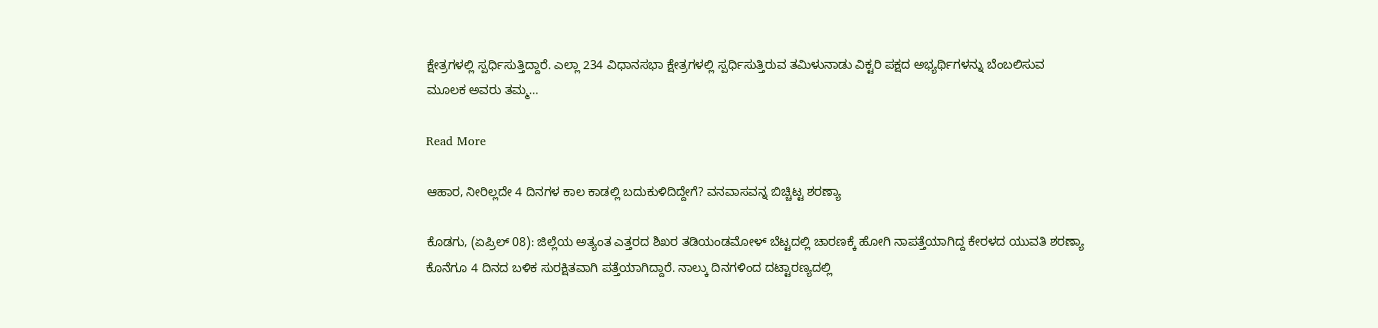ಕ್ಷೇತ್ರಗಳಲ್ಲಿ ಸ್ಪರ್ಧಿಸುತ್ತಿದ್ದಾರೆ. ಎಲ್ಲಾ 234 ವಿಧಾನಸಭಾ ಕ್ಷೇತ್ರಗಳಲ್ಲಿ ಸ್ಪರ್ಧಿಸುತ್ತಿರುವ ತಮಿಳುನಾಡು ವಿಕ್ಟರಿ ಪಕ್ಷದ ಅಭ್ಯರ್ಥಿಗಳನ್ನು ಬೆಂಬಲಿಸುವ ಮೂಲಕ ಅವರು ತಮ್ಮ…

Read More

ಆಹಾರ, ನೀರಿಲ್ಲದೇ 4 ದಿನಗಳ ಕಾಲ ಕಾಡಲ್ಲಿ ಬದುಕುಳಿದಿದ್ದೇಗೆ? ವನವಾಸವನ್ನ ಬಿಚ್ಚಿಟ್ಟ ಶರಣ್ಯಾ

ಕೊಡಗು, (ಏಪ್ರಿಲ್ 08): ಜಿಲ್ಲೆಯ ಅತ್ಯಂತ ಎತ್ತರದ ಶಿಖರ ತಡಿಯಂಡಮೋಳ್ ಬೆಟ್ಟದಲ್ಲಿ ಚಾರಣಕ್ಕೆ ಹೋಗಿ ನಾಪತ್ತೆಯಾಗಿದ್ದ ಕೇರಳದ ಯುವತಿ ಶರಣ್ಯಾ ಕೊನೆಗೂ 4 ದಿನದ ಬಳಿಕ ಸುರಕ್ಷಿತವಾಗಿ ಪತ್ತೆಯಾಗಿದ್ದಾರೆ. ನಾಲ್ಕು ದಿನಗಳಿಂದ ದಟ್ಟಾರಣ್ಯದಲ್ಲಿ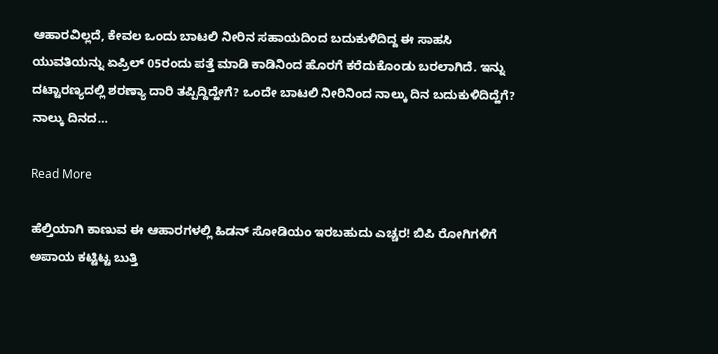ಆಹಾರವಿಲ್ಲದೆ, ಕೇವಲ ಒಂದು ಬಾಟಲಿ ನೀರಿನ ಸಹಾಯದಿಂದ ಬದುಕುಳಿದಿದ್ದ ಈ ಸಾಹಸಿ ಯುವತಿಯನ್ನು ಏಪ್ರಿಲ್ 05ರಂದು ಪತ್ತೆ ಮಾಡಿ ಕಾಡಿನಿಂದ ಹೊರಗೆ ಕರೆದುಕೊಂಡು ಬರಲಾಗಿದೆ. ಇನ್ನು ದಟ್ಟಾರಣ್ಯದಲ್ಲಿ ಶರಣ್ಯಾ ದಾರಿ ತಪ್ಪಿದ್ದಿದ್ಹೇಗೆ? ಒಂದೇ ಬಾಟಲಿ ನೀರಿನಿಂದ ನಾಲ್ಕು ದಿನ ಬದುಕುಳಿದಿದ್ಹೆಗೆ? ನಾಲ್ಕು ದಿನದ…

Read More

ಹೆಲ್ತಿಯಾಗಿ ಕಾಣುವ ಈ ಆಹಾರಗಳಲ್ಲಿ ಹಿಡನ್ ಸೋಡಿಯಂ ಇರಬಹುದು ಎಚ್ಚರ! ಬಿಪಿ ರೋಗಿಗಳಿಗೆ ಅಪಾಯ ಕಟ್ಟಿಟ್ಟ ಬುತ್ತಿ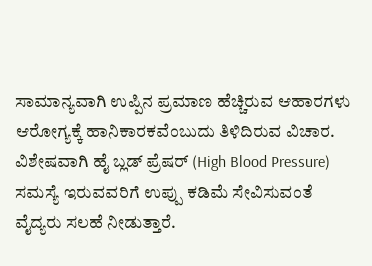ಸಾಮಾನ್ಯವಾಗಿ ಉಪ್ಪಿನ ಪ್ರಮಾಣ ಹೆಚ್ಚಿರುವ ಆಹಾರಗಳು ಆರೋಗ್ಯಕ್ಕೆ ಹಾನಿಕಾರಕವೆಂಬುದು ತಿಳಿದಿರುವ ವಿಚಾರ. ವಿಶೇಷವಾಗಿ ಹೈ ಬ್ಲಡ್ ಪ್ರೆಷರ್ (High Blood Pressure) ಸಮಸ್ಯೆ ಇರುವವರಿಗೆ ಉಪ್ಪು ಕಡಿಮೆ ಸೇವಿಸುವಂತೆ ವೈದ್ಯರು ಸಲಹೆ ನೀಡುತ್ತಾರೆ.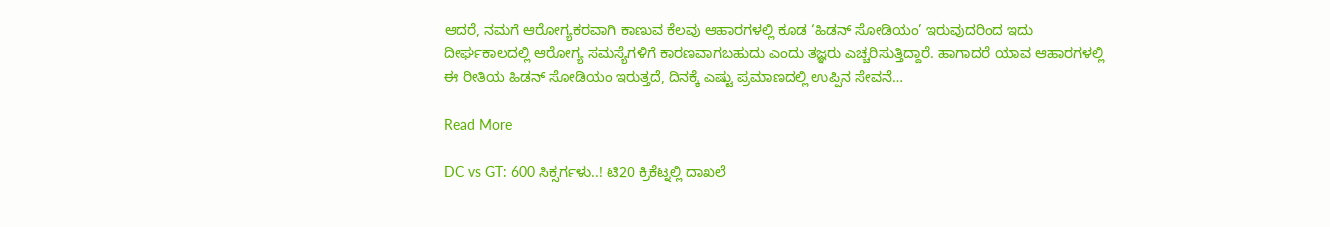ಆದರೆ, ನಮಗೆ ಆರೋಗ್ಯಕರವಾಗಿ ಕಾಣುವ ಕೆಲವು ಆಹಾರಗಳಲ್ಲಿ ಕೂಡ ‘ಹಿಡನ್ ಸೋಡಿಯಂ’ ಇರುವುದರಿಂದ ಇದು ದೀರ್ಘಕಾಲದಲ್ಲಿ ಆರೋಗ್ಯ ಸಮಸ್ಯೆಗಳಿಗೆ ಕಾರಣವಾಗಬಹುದು ಎಂದು ತಜ್ಞರು ಎಚ್ಚರಿಸುತ್ತಿದ್ದಾರೆ. ಹಾಗಾದರೆ ಯಾವ ಆಹಾರಗಳಲ್ಲಿ ಈ ರೀತಿಯ ಹಿಡನ್ ಸೋಡಿಯಂ ಇರುತ್ತದೆ, ದಿನಕ್ಕೆ ಎಷ್ಟು ಪ್ರಮಾಣದಲ್ಲಿ ಉಪ್ಪಿನ ಸೇವನೆ…

Read More

DC vs GT: 600 ಸಿಕ್ಸರ್ಗಳು..! ಟಿ20 ಕ್ರಿಕೆಟ್ನಲ್ಲಿ ದಾಖಲೆ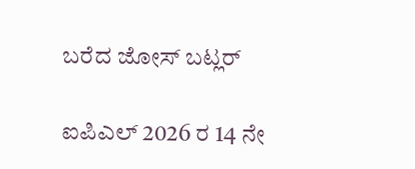ಬರೆದ ಜೋಸ್ ಬಟ್ಲರ್

ಐಪಿಎಲ್ 2026 ರ 14 ನೇ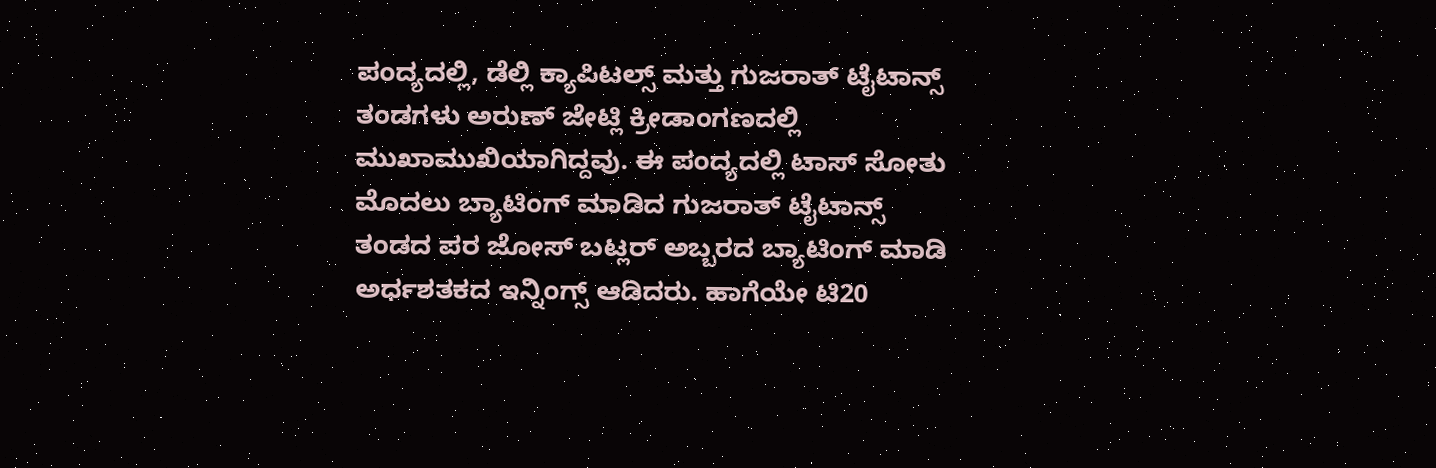ಪಂದ್ಯದಲ್ಲಿ, ಡೆಲ್ಲಿ ಕ್ಯಾಪಿಟಲ್ಸ್ ಮತ್ತು ಗುಜರಾತ್ ಟೈಟಾನ್ಸ್ ತಂಡಗಳು ಅರುಣ್ ಜೇಟ್ಲಿ ಕ್ರೀಡಾಂಗಣದಲ್ಲಿ ಮುಖಾಮುಖಿಯಾಗಿದ್ದವು. ಈ ಪಂದ್ಯದಲ್ಲಿ ಟಾಸ್ ಸೋತು ಮೊದಲು ಬ್ಯಾಟಿಂಗ್‌ ಮಾಡಿದ ಗುಜರಾತ್ ಟೈಟಾನ್ಸ್ ತಂಡದ ಪರ ಜೋಸ್ ಬಟ್ಲರ್ ಅಬ್ಬರದ ಬ್ಯಾಟಿಂಗ್‌ ಮಾಡಿ ಅರ್ಧಶತಕದ ಇನ್ನಿಂಗ್ಸ್ ಆಡಿದರು. ಹಾಗೆಯೇ ಟಿ20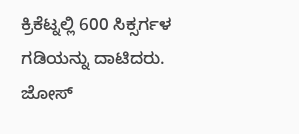ಕ್ರಿಕೆಟ್ನಲ್ಲಿ 600 ಸಿಕ್ಸರ್ಗಳ ಗಡಿಯನ್ನು ದಾಟಿದರು. ಜೋಸ್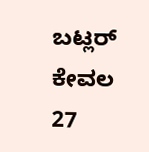ಬಟ್ಲರ್ ಕೇವಲ 27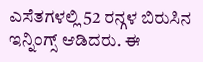ಎಸೆತಗಳಲ್ಲಿ 52 ರನ್ಗಳ ಬಿರುಸಿನ ಇನ್ನಿಂಗ್ಸ್ ಆಡಿದರು. ಈ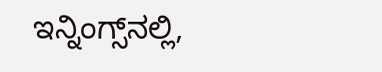ಇನ್ನಿಂಗ್ಸ್‌ನಲ್ಲಿ,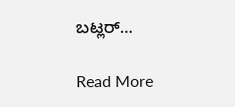ಬಟ್ಲರ್…

Read More